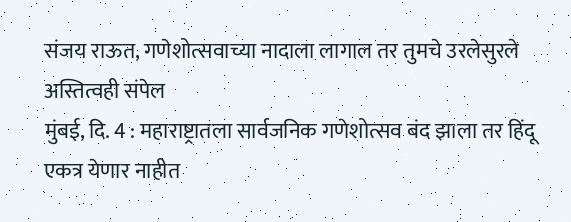संजय राऊत, गणेशोत्सवाच्या नादाला लागाल तर तुमचे उरलेसुरले अस्तित्वही संपेल
मुंबई, दि. 4 : महाराष्ट्रातला सार्वजनिक गणेशोत्सव बंद झाला तर हिंदू एकत्र येणार नाहीत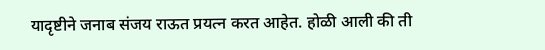यादृष्टीने जनाब संजय राऊत प्रयत्न करत आहेत. होळी आली की ती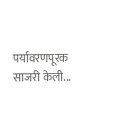पर्यावरणपूरक साजरी केली...